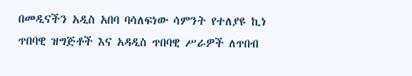በመዲናችን አዲስ አበባ ባሳለፍነው ሳምንት የተለያዩ ኪነ ጥበባዊ ዝግጅቶች እና አዳዲስ ጥበባዊ ሥራዎች ለጥበብ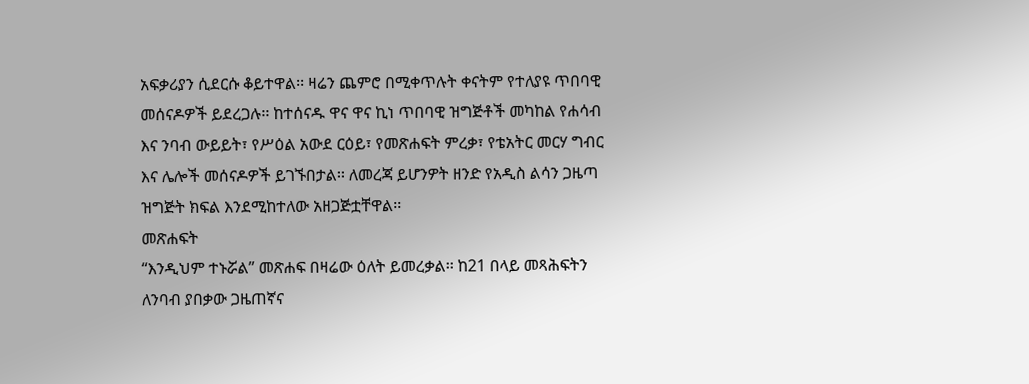አፍቃሪያን ሲደርሱ ቆይተዋል፡፡ ዛሬን ጨምሮ በሚቀጥሉት ቀናትም የተለያዩ ጥበባዊ መሰናዶዎች ይደረጋሉ፡፡ ከተሰናዱ ዋና ዋና ኪነ ጥበባዊ ዝግጅቶች መካከል የሐሳብ እና ንባብ ውይይት፣ የሥዕል አውደ ርዕይ፣ የመጽሐፍት ምረቃ፣ የቴአትር መርሃ ግብር እና ሌሎች መሰናዶዎች ይገኙበታል፡፡ ለመረጃ ይሆንዎት ዘንድ የአዲስ ልሳን ጋዜጣ ዝግጅት ክፍል እንደሚከተለው አዘጋጅቷቸዋል፡፡
መጽሐፍት
“እንዲህም ተኑሯል” መጽሐፍ በዛሬው ዕለት ይመረቃል፡፡ ከ21 በላይ መጻሕፍትን ለንባብ ያበቃው ጋዜጠኛና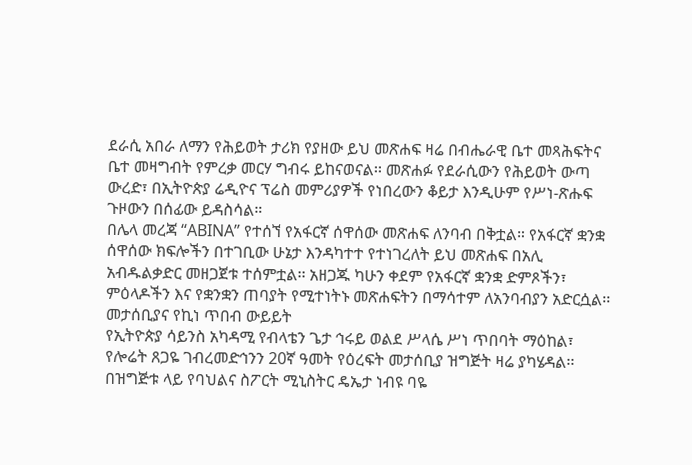ደራሲ አበራ ለማን የሕይወት ታሪክ የያዘው ይህ መጽሐፍ ዛሬ በብሔራዊ ቤተ መጻሕፍትና ቤተ መዛግብት የምረቃ መርሃ ግብሩ ይከናወናል፡፡ መጽሐፉ የደራሲውን የሕይወት ውጣ ውረድ፣ በኢትዮጵያ ሬዲዮና ፕሬስ መምሪያዎች የነበረውን ቆይታ እንዲሁም የሥነ-ጽሑፍ ጉዞውን በሰፊው ይዳስሳል።
በሌላ መረጃ “ABINA” የተሰኘ የአፋርኛ ሰዋሰው መጽሐፍ ለንባብ በቅቷል። የአፋርኛ ቋንቋ ሰዋሰው ክፍሎችን በተገቢው ሁኔታ እንዳካተተ የተነገረለት ይህ መጽሐፍ በአሊ አብዱልቃድር መዘጋጀቱ ተሰምቷል፡፡ አዘጋጁ ካሁን ቀደም የአፋርኛ ቋንቋ ድምጾችን፣ ምዕላዶችን እና የቋንቋን ጠባያት የሚተነትኑ መጽሐፍትን በማሳተም ለአንባብያን አድርሷል፡፡
መታሰቢያና የኪነ ጥበብ ውይይት
የኢትዮጵያ ሳይንስ አካዳሚ የብላቴን ጌታ ኅሩይ ወልደ ሥላሴ ሥነ ጥበባት ማዕከል፣ የሎሬት ጸጋዬ ገብረመድኅንን 20ኛ ዓመት የዕረፍት መታሰቢያ ዝግጅት ዛሬ ያካሄዳል፡፡
በዝግጅቱ ላይ የባህልና ስፖርት ሚኒስትር ዴኤታ ነብዩ ባዬ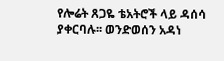የሎሬት ጸጋዬ ቴአትሮች ላይ ዳሰሳ ያቀርባሉ፡፡ ወንድወሰን አዳነ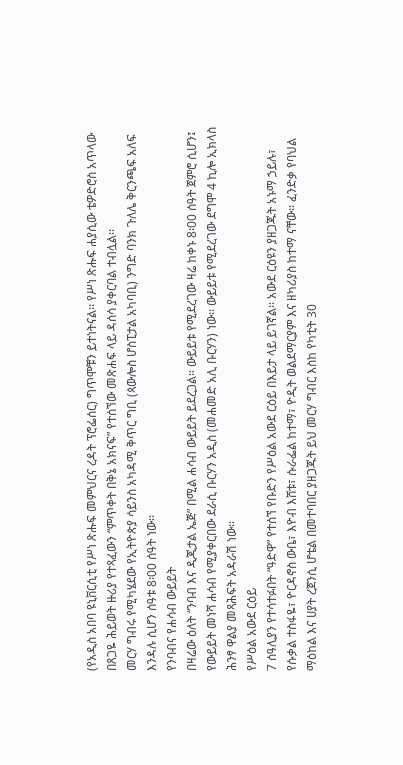(የአዲስ አበባ ዩኒቨርሲቲ የሥነ ጽሑፍ መምህርና ረዳት ፕሮፌሰር) ግጥሞቹን ይተነትናል፡፡ የሥነ ጽሑፍ ሐያሲው ቴዎድሮስ አጥላው በጸጋዬ ሕይወት ዙሪያ የተጻፈውን “ምጥቀት በቅኔ አክናፍ” የተሰኘው መጽሐፍ ላይ ዳሰሳ ያቀርባል ተብሏል፡፡
መርሃ ግብሩ የሚካሄደው የኢትዮጵያ ሳይንስ አካዳሚ ቅጥር ግቢ (ጳውሎስ ሆስፒታል አካባቢ) ንግድ ባንክ ጉለሌ ቅርንጫፍ አለፍ እንዳሉ ሲሆን ሰዓቱ 8፡00 ሰዓት ነው፡፡
የንባብና የሐሳብ ውይይት
በዛሬው ዕለት “ንባብ እና ዲጂታል ኤጅ” በሚል ሐሳብ ውይይት ይደረጋል። ውይይቱ የሚደረገው ዛሬ ከቀኑ 8፡00 ሰዓት ጀምሮ ሲሆን፤ የውይይት መነሻ ሐሳብ የሚያቀርበው ደራሲ ቡርሃን አዲስ (መሐመድ አሊ ቡርሃን) ነው፡፡ ውይይቱ የሚደረገው ደግሞ 4 ኪሎ ኢክላስ ሕንፃ ዋልያ መጻሕፍት አዳራሽ ነው፡፡
የሥዕል አውደ ርዕይ
7 ሰዓሊያን የተሳተፉበት “ዓድዋ” የተሰኘ የቡድን የሥዕል አውደ ርዕይ በእይታ ላይ ይገኛል፡፡ አውደ ርዕዩን ያዘጋጁት አኑማ ኃይሉ፣ የሱቃል ተስፋዬ፣ ዮርዳኖስ ውቤ፣ እዮብ እሸቱ፣ ሱራፌል ከተማ፣ ዮዲት ወልደማርያም እና ዘካሪያስ ከተማ ናቸው፡፡ ፈንድቃ የባህል ማዕከል እና ሀያት ረጀንሲ ሆቴል በመተባበር ያዘጋጁት ይህ መርሃ ግብር እስከ የካቲት 30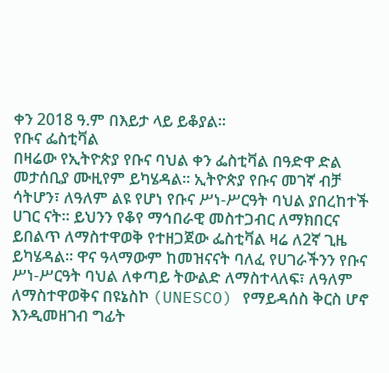ቀን 2018 ዓ.ም በእይታ ላይ ይቆያል፡፡
የቡና ፌስቲቫል
በዛሬው የኢትዮጵያ የቡና ባህል ቀን ፌስቲቫል በዓድዋ ድል መታሰቢያ ሙዚየም ይካሄዳል፡፡ ኢትዮጵያ የቡና መገኛ ብቻ ሳትሆን፣ ለዓለም ልዩ የሆነ የቡና ሥነ-ሥርዓት ባህል ያበረከተች ሀገር ናት። ይህንን የቆየ ማኅበራዊ መስተጋብር ለማክበርና ይበልጥ ለማስተዋወቅ የተዘጋጀው ፌስቲቫል ዛሬ ለ2ኛ ጊዜ ይካሄዳል፡፡ ዋና ዓላማውም ከመዝናናት ባለፈ የሀገራችንን የቡና ሥነ-ሥርዓት ባህል ለቀጣይ ትውልድ ለማስተላለፍ፣ ለዓለም ለማስተዋወቅና በዩኔስኮ (UNESCO) የማይዳሰስ ቅርስ ሆኖ እንዲመዘገብ ግፊት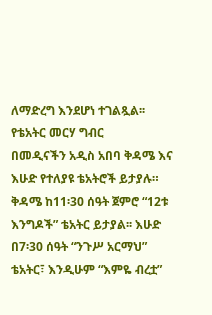ለማድረግ እንደሆነ ተገልጿል፡፡
የቴአትር መርሃ ግብር
በመዲናችን አዲስ አበባ ቅዳሜ እና እሁድ የተለያዩ ቴአትሮች ይታያሉ። ቅዳሜ ከ11፡30 ሰዓት ጀምሮ “12ቱ እንግዶች” ቴአትር ይታያል፡፡ እሁድ በ7፡30 ሰዓት “ንጉሥ አርማህ” ቴአትር፣ እንዲሁም “እምዬ ብረቷ”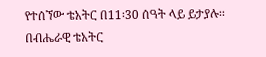የተሰኘው ቴአትር በ11፡30 ሰዓት ላይ ይታያሉ፡፡ በብሔራዊ ቴአትር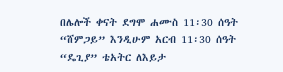በሌሎች ቀናት ደግሞ ሐሙስ 11፡30 ሰዓት “ሸምጋይ” እንዲሁም አርብ 11፡30 ሰዓት “ዴጊያ” ቴአትር ለእይታ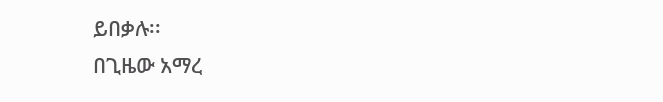ይበቃሉ፡፡
በጊዜው አማረ